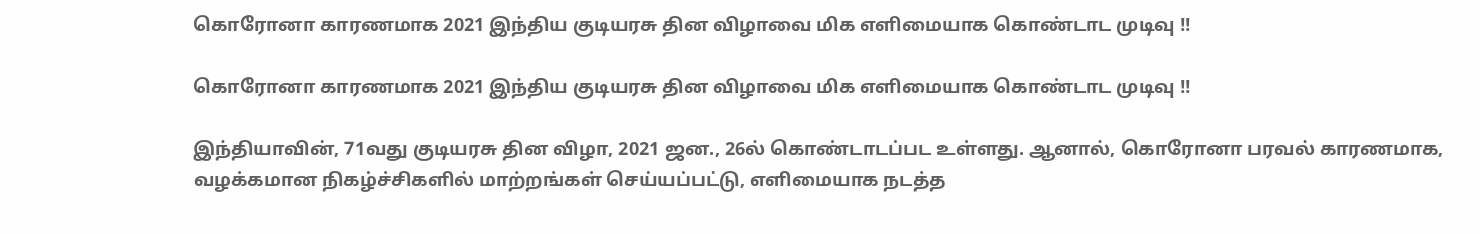கொரோனா காரணமாக 2021 இந்திய குடியரசு தின விழாவை மிக எளிமையாக கொண்டாட முடிவு !!

கொரோனா காரணமாக 2021 இந்திய குடியரசு தின விழாவை மிக எளிமையாக கொண்டாட முடிவு !!

இந்தியாவின், 71வது குடியரசு தின விழா, 2021 ஜன., 26ல் கொண்டாடப்பட உள்ளது. ஆனால், கொரோனா பரவல் காரணமாக, வழக்கமான நிகழ்ச்சிகளில் மாற்றங்கள் செய்யப்பட்டு, எளிமையாக நடத்த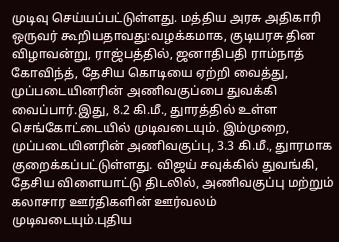முடிவு செய்யப்பட்டுள்ளது. மத்திய அரசு அதிகாரி ஒருவர் கூறியதாவது:வழக்கமாக, குடியரசு தின விழாவன்று, ராஜ்பத்தில், ஜனாதிபதி ராம்நாத் கோவிந்த், தேசிய கொடியை ஏற்றி வைத்து, முப்படையினரின் அணிவகுப்பை துவக்கி வைப்பார்.இது, 8.2 கி.மீ., துாரத்தில் உள்ள செங்கோட்டையில் முடிவடையும். இம்முறை, முப்படையினரின் அணிவகுப்பு, 3.3 கி.மீ., துாரமாக குறைக்கப்பட்டுள்ளது. விஜய் சவுக்கில் துவங்கி, தேசிய விளையாட்டு திடலில், அணிவகுப்பு மற்றும் கலாசார ஊர்திகளின் ஊர்வலம் முடிவடையும்.புதிய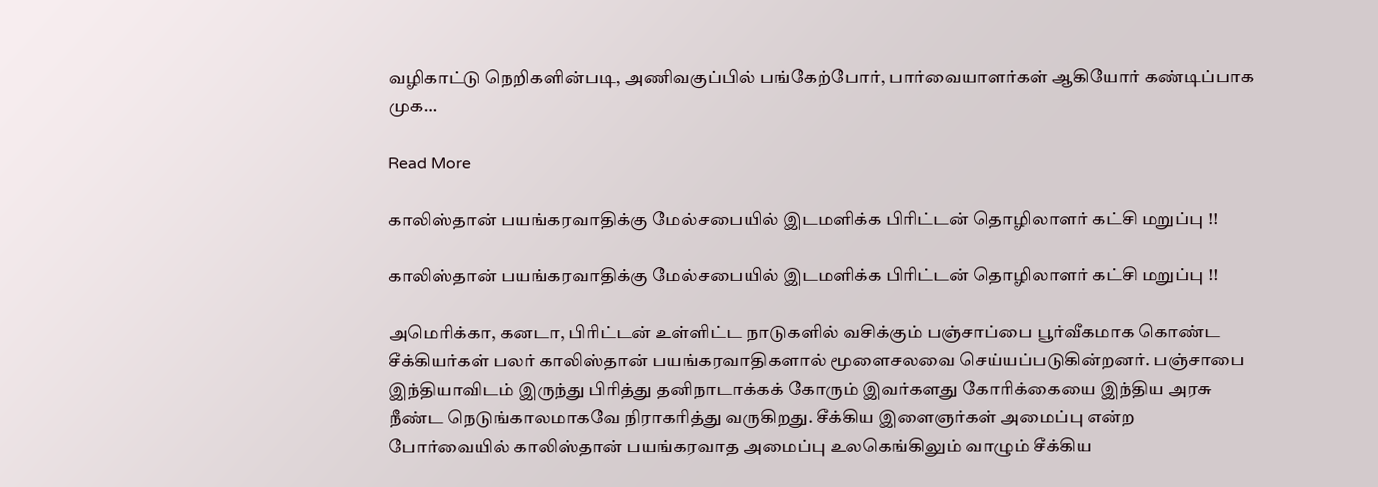வழிகாட்டு நெறிகளின்படி, அணிவகுப்பில் பங்கேற்போர், பார்வையாளர்கள் ஆகியோர் கண்டிப்பாக முக…

Read More

காலிஸ்தான் பயங்கரவாதிக்கு மேல்சபையில் இடமளிக்க பிரிட்டன் தொழிலாளர் கட்சி மறுப்பு !!

காலிஸ்தான் பயங்கரவாதிக்கு மேல்சபையில் இடமளிக்க பிரிட்டன் தொழிலாளர் கட்சி மறுப்பு !!

அமெரிக்கா, கனடா, பிரிட்டன் உள்ளிட்ட நாடுகளில் வசிக்கும் பஞ்சாப்பை பூர்வீகமாக கொண்ட சீக்கியர்கள் பலர் காலிஸ்தான் பயங்கரவாதிகளால் மூளைசலவை செய்யப்படுகின்றனர். பஞ்சாபை இந்தியாவிடம் இருந்து பிரித்து தனிநாடாக்கக் கோரும் இவர்களது கோரிக்கையை இந்திய அரசு நீண்ட நெடுங்காலமாகவே நிராகரித்து வருகிறது. சீக்கிய இளைஞர்கள் அமைப்பு என்ற போர்வையில் காலிஸ்தான் பயங்கரவாத அமைப்பு உலகெங்கிலும் வாழும் சீக்கிய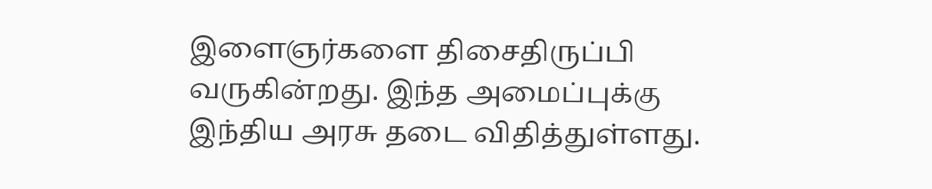இளைஞர்களை திசைதிருப்பி வருகின்றது. இந்த அமைப்புக்கு இந்திய அரசு தடை விதித்துள்ளது.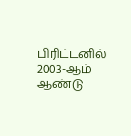பிரிட்டனில் 2003-ஆம் ஆண்டு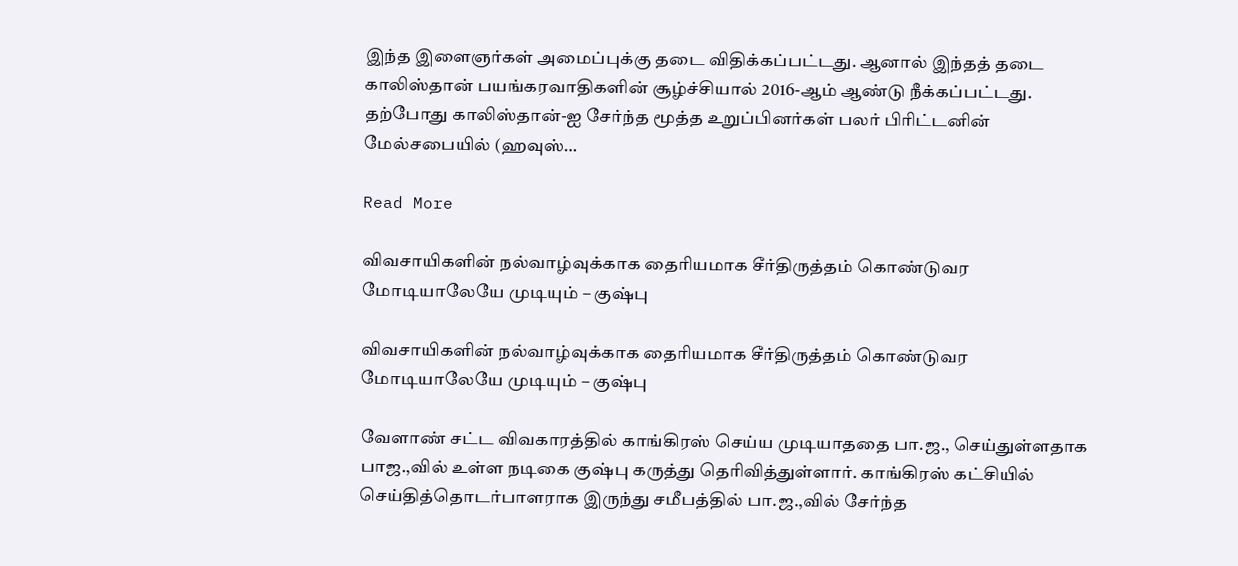இந்த இளைஞர்கள் அமைப்புக்கு தடை விதிக்கப்பட்டது. ஆனால் இந்தத் தடை காலிஸ்தான் பயங்கரவாதிகளின் சூழ்ச்சியால் 2016-ஆம் ஆண்டு நீக்கப்பட்டது. தற்போது காலிஸ்தான்-ஐ சேர்ந்த மூத்த உறுப்பினர்கள் பலர் பிரிட்டனின் மேல்சபையில் (ஹவுஸ்…

Read More

விவசாயிகளின் நல்வாழ்வுக்காக தைரியமாக சீர்திருத்தம் கொண்டுவர மோடியாலேயே முடியும் – குஷ்பு

விவசாயிகளின் நல்வாழ்வுக்காக தைரியமாக சீர்திருத்தம் கொண்டுவர மோடியாலேயே முடியும் – குஷ்பு

வேளாண் சட்ட விவகாரத்தில் காங்கிரஸ் செய்ய முடியாததை பா.ஜ., செய்துள்ளதாக பாஜ.,வில் உள்ள நடிகை குஷ்பு கருத்து தெரிவித்துள்ளார். காங்கிரஸ் கட்சியில் செய்தித்தொடர்பாளராக இருந்து சமீபத்தில் பா.ஜ.,வில் சேர்ந்த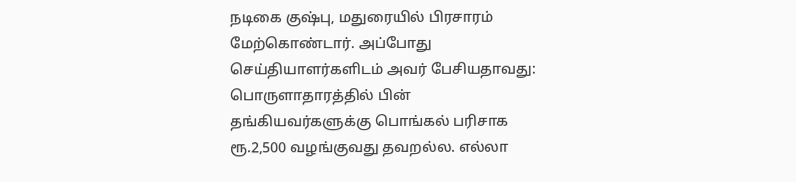நடிகை குஷ்பு, மதுரையில் பிரசாரம் மேற்கொண்டார். அப்போது செய்தியாளர்களிடம் அவர் பேசியதாவது: பொருளாதாரத்தில் பின் தங்கியவர்களுக்கு பொங்கல் பரிசாக ரூ.2,500 வழங்குவது தவறல்ல. எல்லா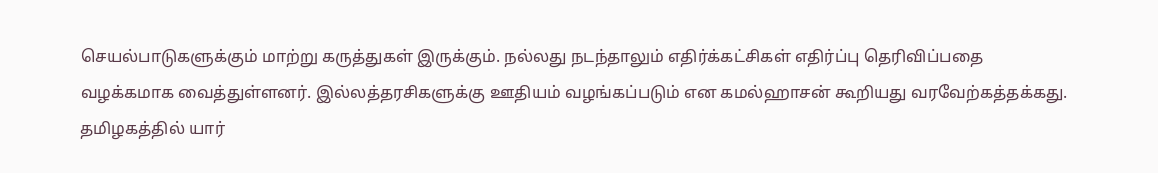செயல்பாடுகளுக்கும் மாற்று கருத்துகள் இருக்கும். நல்லது நடந்தாலும் எதிர்க்கட்சிகள் எதிர்ப்பு தெரிவிப்பதை வழக்கமாக வைத்துள்ளனர். இல்லத்தரசிகளுக்கு ஊதியம் வழங்கப்படும் என கமல்ஹாசன் கூறியது வரவேற்கத்தக்கது. தமிழகத்தில் யார்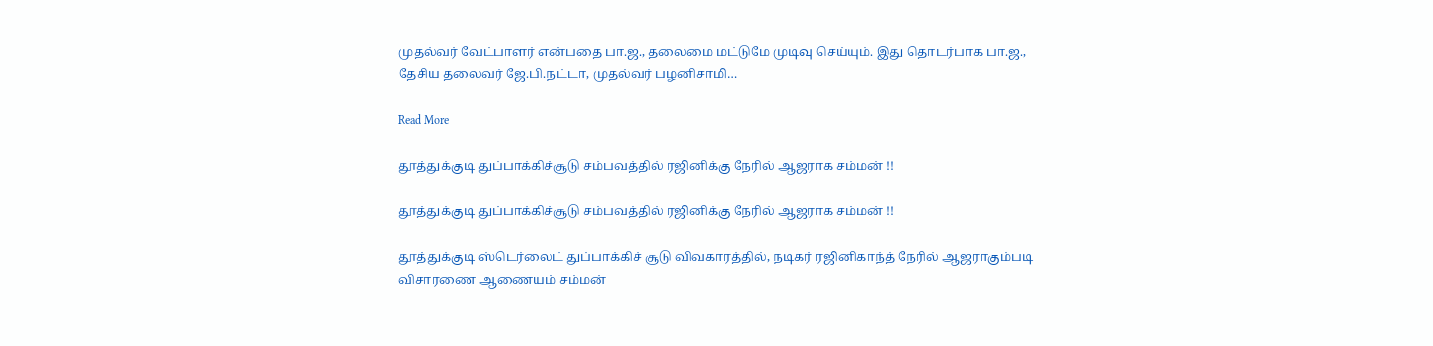முதல்வர் வேட்பாளர் என்பதை பா.ஜ., தலைமை மட்டுமே முடிவு செய்யும். இது தொடர்பாக பா.ஜ., தேசிய தலைவர் ஜே.பி.நட்டா, முதல்வர் பழனிசாமி…

Read More

தூத்துக்குடி துப்பாக்கிச்சூடு சம்பவத்தில் ரஜினிக்கு நேரில் ஆஜராக சம்மன் !!

தூத்துக்குடி துப்பாக்கிச்சூடு சம்பவத்தில் ரஜினிக்கு நேரில் ஆஜராக சம்மன் !!

தூத்துக்குடி ஸ்டெர்லைட் துப்பாக்கிச் சூடு விவகாரத்தில், நடிகர் ரஜினிகாந்த் நேரில் ஆஜராகும்படி விசாரணை ஆணையம் சம்மன்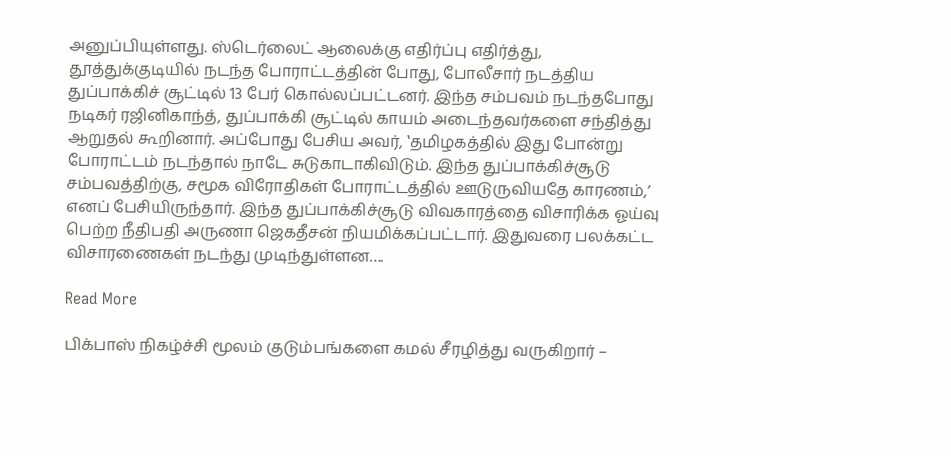அனுப்பியுள்ளது. ஸ்டெர்லைட் ஆலைக்கு எதிர்ப்பு எதிர்த்து, தூத்துக்குடியில் நடந்த போராட்டத்தின் போது, போலீசார் நடத்திய துப்பாக்கிச் சூட்டில் 13 பேர் கொல்லப்பட்டனர். இந்த சம்பவம் நடந்தபோது நடிகர் ரஜினிகாந்த், துப்பாக்கி சூட்டில் காயம் அடைந்தவர்களை சந்தித்து ஆறுதல் கூறினார். அப்போது பேசிய அவர், ‛தமிழகத்தில் இது போன்று போராட்டம் நடந்தால் நாடே சுடுகாடாகிவிடும். இந்த துப்பாக்கிச்சூடு சம்பவத்திற்கு, சமூக விரோதிகள் போராட்டத்தில் ஊடுருவியதே காரணம்,’ எனப் பேசியிருந்தார். இந்த துப்பாக்கிச்சூடு விவகாரத்தை விசாரிக்க ஓய்வு பெற்ற நீதிபதி அருணா ஜெகதீசன் நியமிக்கப்பட்டார். இதுவரை பலக்கட்ட விசாரணைகள் நடந்து முடிந்துள்ளன….

Read More

பிக்பாஸ் நிகழ்ச்சி மூலம் குடும்பங்களை கமல் சீரழித்து வருகிறார் –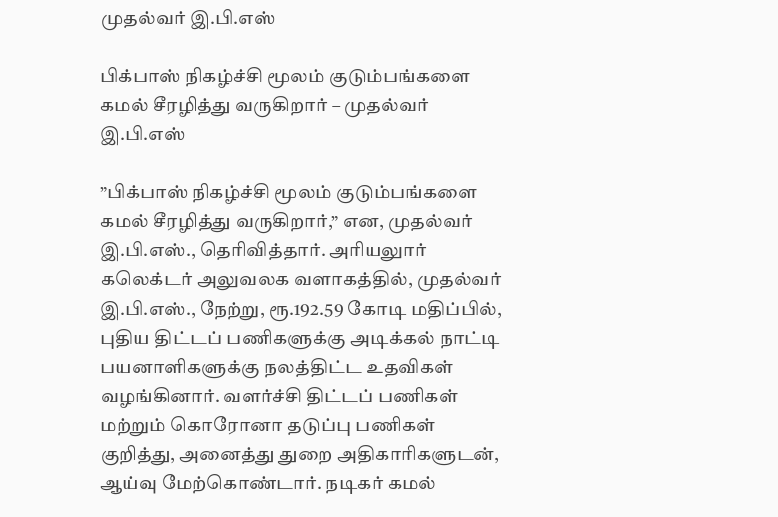முதல்வர் இ.பி.எஸ்

பிக்பாஸ் நிகழ்ச்சி மூலம் குடும்பங்களை கமல் சீரழித்து வருகிறார் – முதல்வர் இ.பி.எஸ்

”பிக்பாஸ் நிகழ்ச்சி மூலம் குடும்பங்களை கமல் சீரழித்து வருகிறார்,” என, முதல்வர் இ.பி.எஸ்., தெரிவித்தார். அரியலுார் கலெக்டர் அலுவலக வளாகத்தில், முதல்வர் இ.பி.எஸ்., நேற்று, ரூ.192.59 கோடி மதிப்பில், புதிய திட்டப் பணிகளுக்கு அடிக்கல் நாட்டி பயனாளிகளுக்கு நலத்திட்ட உதவிகள் வழங்கினார். வளர்ச்சி திட்டப் பணிகள் மற்றும் கொரோனா தடுப்பு பணிகள் குறித்து, அனைத்து துறை அதிகாரிகளுடன், ஆய்வு மேற்கொண்டார். நடிகர் கமல்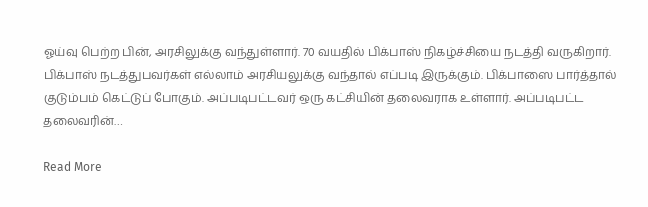ஓய்வு பெற்ற பின், அரசிலுக்கு வந்துள்ளார். 70 வயதில் பிக்பாஸ் நிகழ்ச்சியை நடத்தி வருகிறார். பிக்பாஸ் நடத்துபவர்கள் எல்லாம் அரசியலுக்கு வந்தால் எப்படி இருக்கும். பிக்பாஸை பார்த்தால் குடும்பம் கெட்டுப் போகும். அப்படிபட்டவர் ஒரு கட்சியின் தலைவராக உள்ளார். அப்படிபட்ட தலைவரின்…

Read More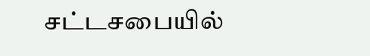சட்டசபையில்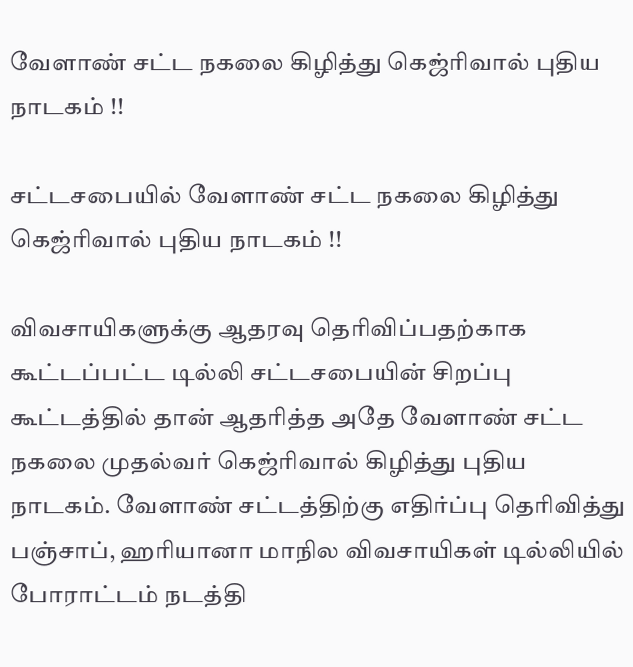வேளாண் சட்ட நகலை கிழித்து கெஜ்ரிவால் புதிய நாடகம் !!

சட்டசபையில் வேளாண் சட்ட நகலை கிழித்து கெஜ்ரிவால் புதிய நாடகம் !!

விவசாயிகளுக்கு ஆதரவு தெரிவிப்பதற்காக கூட்டப்பட்ட டில்லி சட்டசபையின் சிறப்பு கூட்டத்தில் தான் ஆதரித்த அதே வேளாண் சட்ட நகலை முதல்வர் கெஜ்ரிவால் கிழித்து புதிய நாடகம். வேளாண் சட்டத்திற்கு எதிர்ப்பு தெரிவித்து பஞ்சாப், ஹரியானா மாநில விவசாயிகள் டில்லியில் போராட்டம் நடத்தி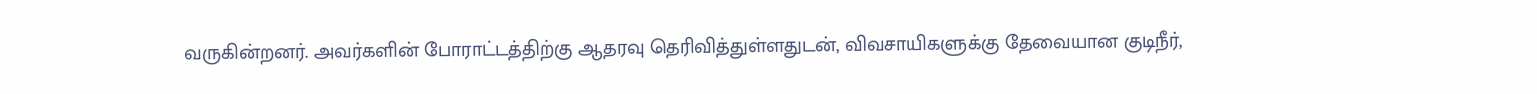வருகின்றனர். அவர்களின் போராட்டத்திற்கு ஆதரவு தெரிவித்துள்ளதுடன், விவசாயிகளுக்கு தேவையான குடிநீர்,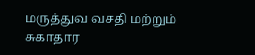மருத்துவ வசதி மற்றும் சுகாதார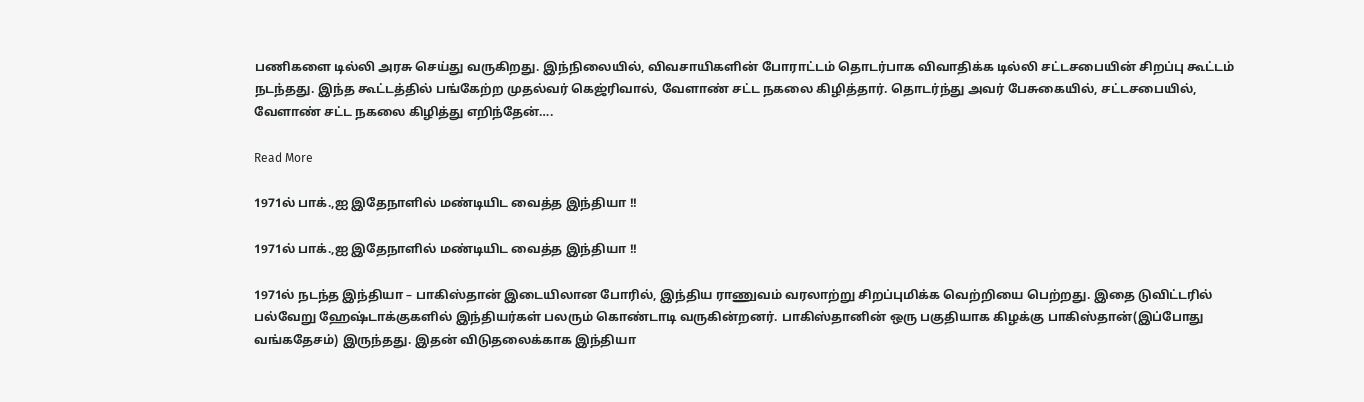பணிகளை டில்லி அரசு செய்து வருகிறது. இந்நிலையில், விவசாயிகளின் போராட்டம் தொடர்பாக விவாதிக்க டில்லி சட்டசபையின் சிறப்பு கூட்டம் நடந்தது. இந்த கூட்டத்தில் பங்கேற்ற முதல்வர் கெஜ்ரிவால், வேளாண் சட்ட நகலை கிழித்தார். தொடர்ந்து அவர் பேசுகையில், சட்டசபையில், வேளாண் சட்ட நகலை கிழித்து எறிந்தேன்….

Read More

1971ல் பாக்.,ஐ இதேநாளில் மண்டியிட வைத்த இந்தியா !!

1971ல் பாக்.,ஐ இதேநாளில் மண்டியிட வைத்த இந்தியா !!

1971ல் நடந்த இந்தியா – பாகிஸ்தான் இடையிலான போரில், இந்திய ராணுவம் வரலாற்று சிறப்புமிக்க வெற்றியை பெற்றது. இதை டுவிட்டரில் பல்வேறு ஹேஷ்டாக்குகளில் இந்தியர்கள் பலரும் கொண்டாடி வருகின்றனர். பாகிஸ்தானின் ஒரு பகுதியாக கிழக்கு பாகிஸ்தான்(இப்போது வங்கதேசம்) இருந்தது. இதன் விடுதலைக்காக இந்தியா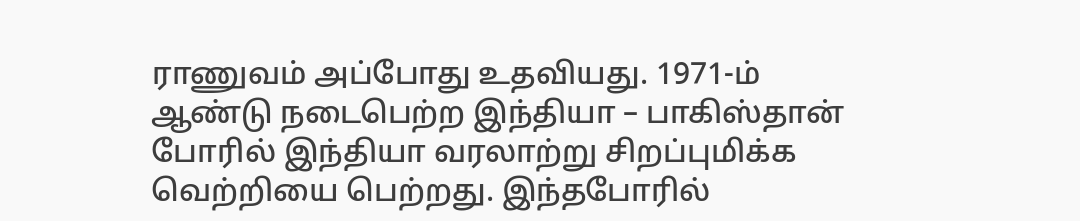ராணுவம் அப்போது உதவியது. 1971-ம் ஆண்டு நடைபெற்ற இந்தியா – பாகிஸ்தான் போரில் இந்தியா வரலாற்று சிறப்புமிக்க வெற்றியை பெற்றது. இந்தபோரில்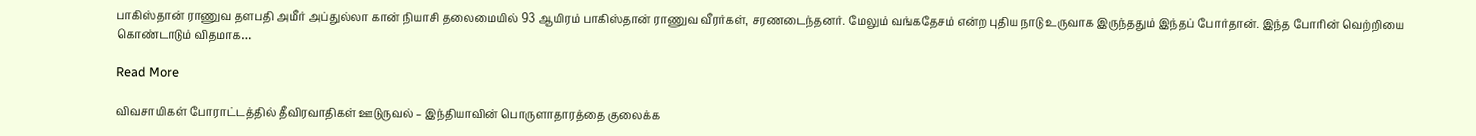பாகிஸ்தான் ராணுவ தளபதி அமீர் அப்துல்லா கான் நியாசி தலைமையில் 93 ஆயிரம் பாகிஸ்தான் ராணுவ வீரர்கள், சரணடைந்தனர். மேலும் வங்கதேசம் என்ற புதிய நாடு உருவாக இருந்ததும் இந்தப் போர்தான். இந்த போரின் வெற்றியை கொண்டாடும் விதமாக…

Read More

விவசாயிகள் போராட்டத்தில் தீவிரவாதிகள் ஊடுருவல் – இந்தியாவின் பொருளாதாரத்தை குலைக்க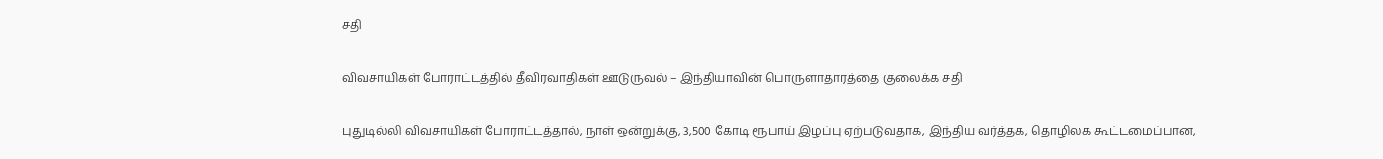சதி

விவசாயிகள் போராட்டத்தில் தீவிரவாதிகள் ஊடுருவல் – இந்தியாவின் பொருளாதாரத்தை குலைக்க சதி

புதுடில்லி விவசாயிகள் போராட்டத்தால், நாள் ஒன்றுக்கு, 3,500 கோடி ரூபாய் இழப்பு ஏற்படுவதாக, இந்திய வர்த்தக, தொழிலக கூட்டமைப்பான,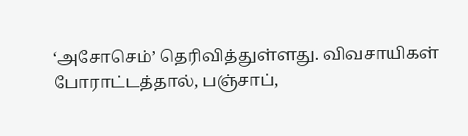‘அசோசெம்’ தெரிவித்துள்ளது. விவசாயிகள் போராட்டத்தால், பஞ்சாப்,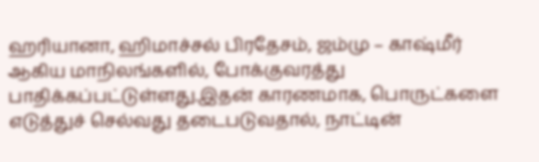ஹரியானா, ஹிமாச்சல் பிரதேசம், ஜம்மு – காஷ்மீர் ஆகிய மாநிலங்களில், போக்குவரத்து பாதிக்கப்பட்டுள்ளது.இதன் காரணமாக, பொருட்களை எடுத்துச் செல்வது தடைபடுவதால், நாட்டின்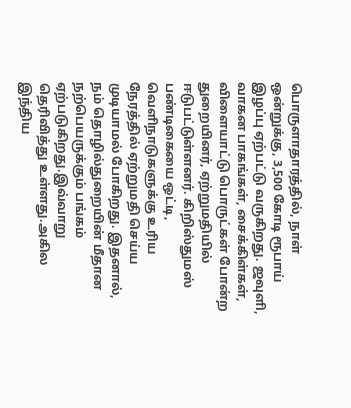பொருளாதாரத்தில், நாள் ஒன்றுக்கு, 3,500 கோடி ரூபாய் இழப்பு ஏற்பட்டு வருகிறது. ஜவுளி, வாகன பாகங்கள், சைக்கிள்கள், விளையாட்டு பொருட்கள் போன்ற துறையினர், ஏற்றுமதியில் ஈடுபட்டுள்ளனர். கிறிஸ்துமஸ் பண்டிகையை ஒட்டி, வெளிநாடுகளுக்கு உரிய நேரத்தில் ஏற்றுமதி செய்ய முடியாமல் போகிறது. இதனால், நம் தொழில்துறையின் மீதான நற்பெயருக்கும் பங்கம் ஏற்படுகிறது.இவ்வாறு தெரிவித்து உள்ளது.அகில இந்திய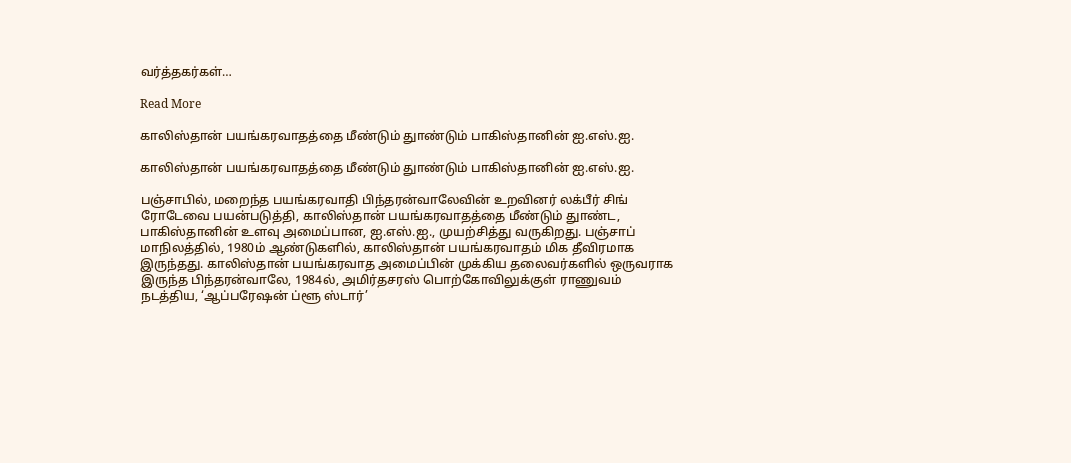வர்த்தகர்கள்…

Read More

காலிஸ்தான் பயங்கரவாதத்தை மீண்டும் துாண்டும் பாகிஸ்தானின் ஐ.எஸ்.ஐ.

காலிஸ்தான் பயங்கரவாதத்தை மீண்டும் துாண்டும் பாகிஸ்தானின் ஐ.எஸ்.ஐ.

பஞ்சாபில், மறைந்த பயங்கரவாதி பிந்தரன்வாலேவின் உறவினர் லக்பீர் சிங் ரோடேவை பயன்படுத்தி, காலிஸ்தான் பயங்கரவாதத்தை மீண்டும் துாண்ட, பாகிஸ்தானின் உளவு அமைப்பான, ஐ.எஸ்.ஐ., முயற்சித்து வருகிறது. பஞ்சாப் மாநிலத்தில், 1980ம் ஆண்டுகளில், காலிஸ்தான் பயங்கரவாதம் மிக தீவிரமாக இருந்தது. காலிஸ்தான் பயங்கரவாத அமைப்பின் முக்கிய தலைவர்களில் ஒருவராக இருந்த பிந்தரன்வாலே, 1984ல், அமிர்தசரஸ் பொற்கோவிலுக்குள் ராணுவம் நடத்திய, ‘ஆப்பரேஷன் ப்ளூ ஸ்டார்’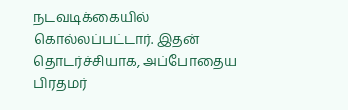நடவடிக்கையில் கொல்லப்பட்டார். இதன் தொடர்ச்சியாக, அப்போதைய பிரதமர்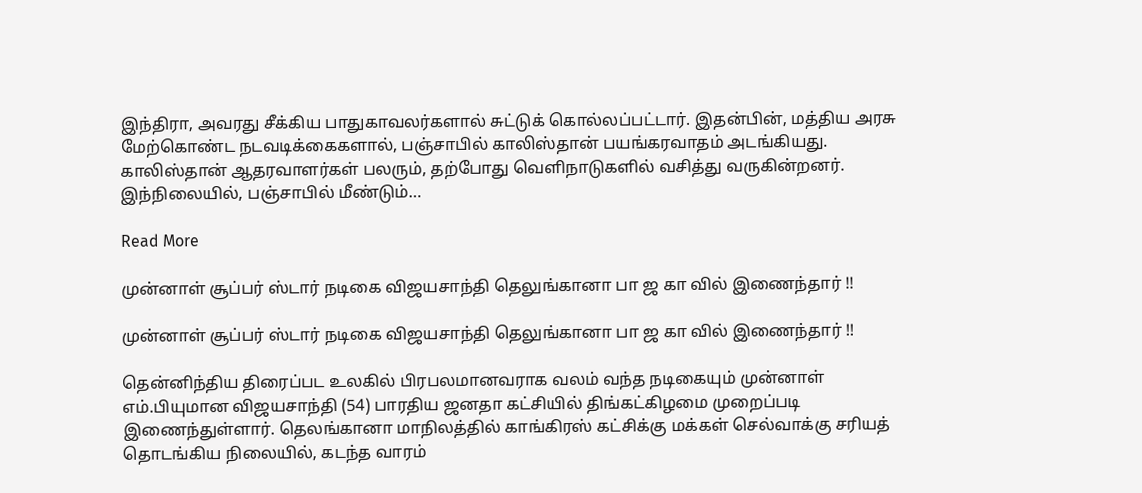இந்திரா, அவரது சீக்கிய பாதுகாவலர்களால் சுட்டுக் கொல்லப்பட்டார். இதன்பின், மத்திய அரசு மேற்கொண்ட நடவடிக்கைகளால், பஞ்சாபில் காலிஸ்தான் பயங்கரவாதம் அடங்கியது. காலிஸ்தான் ஆதரவாளர்கள் பலரும், தற்போது வெளிநாடுகளில் வசித்து வருகின்றனர். இந்நிலையில், பஞ்சாபில் மீண்டும்…

Read More

முன்னாள் சூப்பர் ஸ்டார் நடிகை விஜயசாந்தி தெலுங்கானா பா ஜ கா வில் இணைந்தார் !!

முன்னாள் சூப்பர் ஸ்டார் நடிகை விஜயசாந்தி தெலுங்கானா பா ஜ கா வில் இணைந்தார் !!

தென்னிந்திய திரைப்பட உலகில் பிரபலமானவராக வலம் வந்த நடிகையும் முன்னாள் எம்.பியுமான விஜயசாந்தி (54) பாரதிய ஜனதா கட்சியில் திங்கட்கிழமை முறைப்படி இணைந்துள்ளார். தெலங்கானா மாநிலத்தில் காங்கிரஸ் கட்சிக்கு மக்கள் செல்வாக்கு சரியத் தொடங்கிய நிலையில், கடந்த வாரம்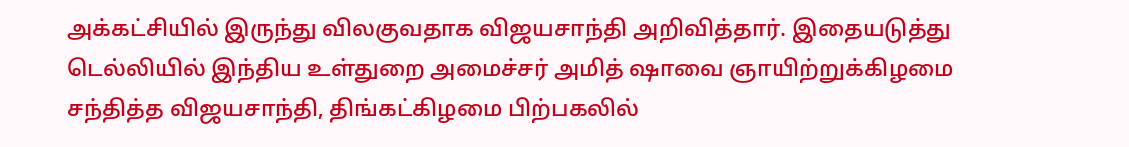அக்கட்சியில் இருந்து விலகுவதாக விஜயசாந்தி அறிவித்தார். இதையடுத்து டெல்லியில் இந்திய உள்துறை அமைச்சர் அமித் ஷாவை ஞாயிற்றுக்கிழமை சந்தித்த விஜயசாந்தி, திங்கட்கிழமை பிற்பகலில்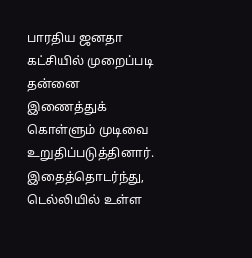பாரதிய ஜனதா கட்சியில் முறைப்படி தன்னை இணைத்துக் கொள்ளும் முடிவை உறுதிப்படுத்தினார். இதைத்தொடர்ந்து, டெல்லியில் உள்ள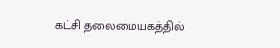கட்சி தலைமையகத்தில்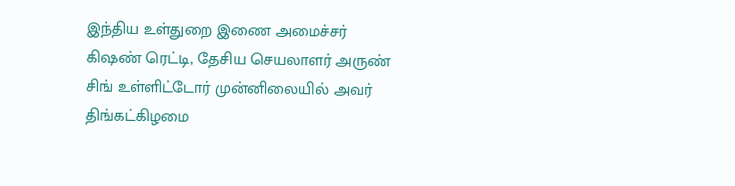இந்திய உள்துறை இணை அமைச்சர் கிஷண் ரெட்டி, தேசிய செயலாளர் அருண் சிங் உள்ளிட்டோர் முன்னிலையில் அவர் திங்கட்கிழமை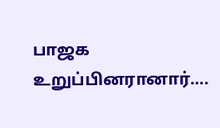பாஜக உறுப்பினரானார்….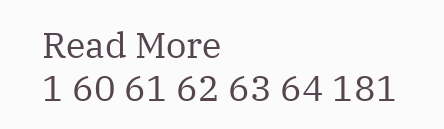Read More
1 60 61 62 63 64 181